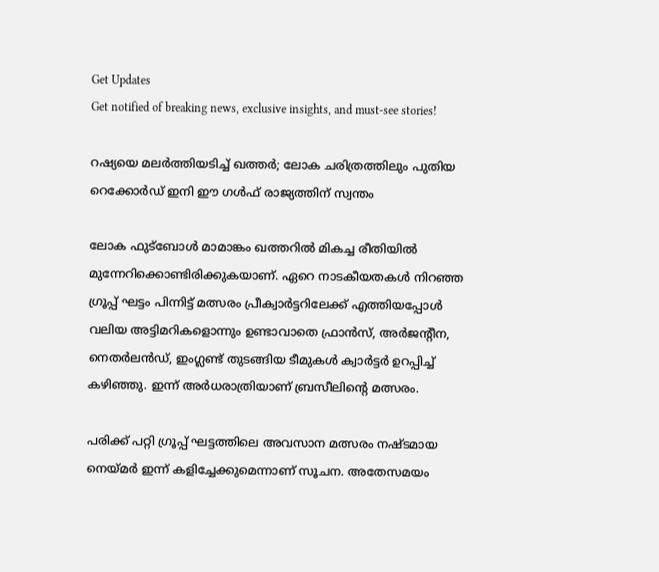Get Updates
Get notified of breaking news, exclusive insights, and must-see stories!

റഷ്യയെ മലർത്തിയടിച്ച് ഖത്തർ; ലോക ചരിത്രത്തിലും പുതിയ റെക്കോർഡ് ഇനി ഈ ഗള്‍ഫ് രാജ്യത്തിന് സ്വന്തം

ലോക ഫുട്ബോള്‍ മാമാങ്കം ഖത്തറില്‍ മികച്ച രീതിയില്‍ മുന്നേറിക്കൊണ്ടിരിക്കുകയാണ്. ഏറെ നാടകീയതകള്‍ നിറഞ്ഞ ഗ്രൂപ്പ് ഘട്ടം പിന്നിട്ട് മത്സരം പ്രീക്വാർട്ടറിലേക്ക് എത്തിയപ്പോള്‍ വലിയ അട്ടിമറികളൊന്നും ഉണ്ടാവാതെ ഫ്രാന്‍സ്, അർജന്റീന, നെതർലന്‍ഡ്, ഇംഗ്ലണ്ട് തുടങ്ങിയ ടീമുകള്‍ ക്വാർട്ടർ ഉറപ്പിച്ച് കഴിഞ്ഞു. ഇന്ന് അർധരാത്രിയാണ് ബ്രസീലിന്റെ മത്സരം.

പരിക്ക് പറ്റി ഗ്രൂപ്പ് ഘട്ടത്തിലെ അവസാന മത്സരം നഷ്ടമായ നെയ്മർ ഇന്ന് കളിച്ചേക്കുമെന്നാണ് സൂചന. അതേസമയം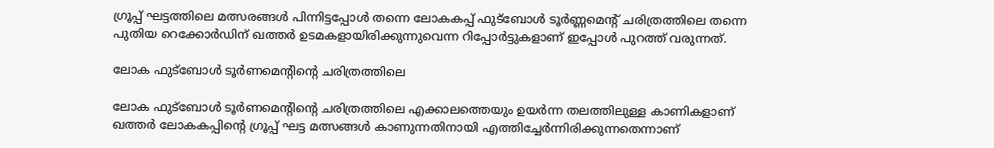ഗ്രൂപ്പ് ഘട്ടത്തിലെ മത്സരങ്ങള്‍ പിന്നിട്ടപ്പോള്‍ തന്നെ ലോകകപ്പ് ഫുട്ബോള്‍ ടൂർണ്ണമെന്റ് ചരിത്രത്തിലെ തന്നെ പുതിയ റെക്കോർഡിന് ഖത്തർ ഉടമകളായിരിക്കുന്നുവെന്ന റിപ്പോർട്ടുകളാണ് ഇപ്പോള്‍ പുറത്ത് വരുന്നത്.

ലോക ഫുട്‌ബോൾ ടൂർണമെന്റിന്റെ ചരിത്രത്തിലെ

ലോക ഫുട്‌ബോൾ ടൂർണമെന്റിന്റെ ചരിത്രത്തിലെ എക്കാലത്തെയും ഉയർന്ന തലത്തിലുള്ള കാണികളാണ് ഖത്തർ ലോകകപ്പിന്റെ ഗ്രൂപ്പ് ഘട്ട മത്സങ്ങള്‍ കാണുന്നതിനായി എത്തിച്ചേർന്നിരിക്കുന്നതെന്നാണ്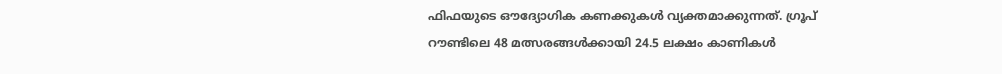ഫിഫയുടെ ഔദ്യോഗിക കണക്കുകള്‍ വ്യക്തമാക്കുന്നത്. ഗ്രൂപ് റൗണ്ടിലെ 48 മത്സരങ്ങൾക്കായി 24.5 ലക്ഷം കാണികൾ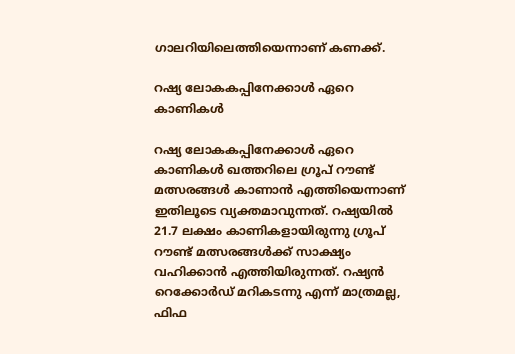ഗാലറിയിലെത്തിയെന്നാണ് കണക്ക്.

റഷ്യ ലോകകപ്പിനേക്കാൾ ഏറെ കാണികൾ

റഷ്യ ലോകകപ്പിനേക്കാൾ ഏറെ കാണികൾ ഖത്തറിലെ ഗ്രൂപ് റൗണ്ട് മത്സരങ്ങൾ കാണാന്‍ എത്തിയെന്നാണ് ഇതിലൂടെ വ്യക്തമാവുന്നത്. റഷ്യയില്‍ 21.7 ലക്ഷം കാണികളായിരുന്നു ഗ്രൂപ് റൗണ്ട് മത്സരങ്ങൾക്ക് സാക്ഷ്യം വഹിക്കാന്‍ എത്തിയിരുന്നത്. റഷ്യന്‍ റെക്കോർഡ് മറികടന്നു എന്ന് മാത്രമല്ല, ഫിഫ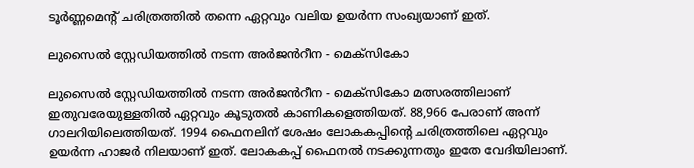ടൂർണ്ണമെന്റ് ചരിത്രത്തില്‍ തന്നെ ഏറ്റവും വലിയ ഉയർന്ന സംഖ്യയാണ് ഇത്.

ലുസൈൽ സ്റ്റേഡിയത്തില്‍ നടന്ന അർജൻറീന - മെക്സികോ

ലുസൈൽ സ്റ്റേഡിയത്തില്‍ നടന്ന അർജൻറീന - മെക്സികോ മത്സരത്തിലാണ് ഇതുവരേയുള്ളതില്‍ ഏറ്റവും കൂടുതല്‍ കാണികളെത്തിയത്. 88,966 പേരാണ് അന്ന് ഗാലറിയിലെത്തിയത്. 1994 ഫൈനലിന് ശേഷം ലോകകപ്പിന്റെ ചരിത്രത്തിലെ ഏറ്റവും ഉയർന്ന ഹാജർ നിലയാണ് ഇത്. ലോകകപ്പ് ഫൈനല്‍ നടക്കുന്നതും ഇതേ വേദിയിലാണ്.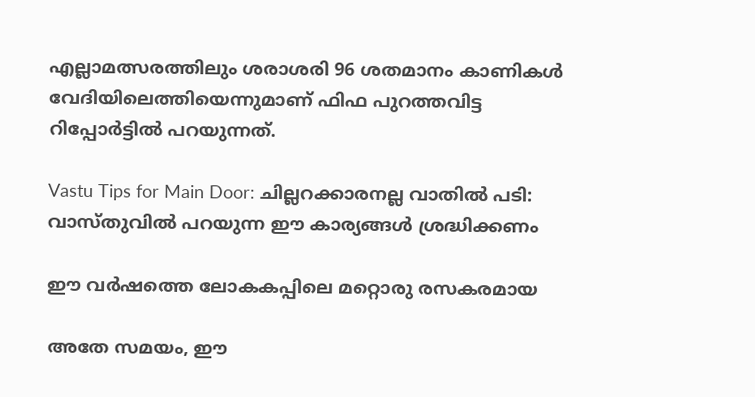എല്ലാമത്സരത്തിലും ശരാശരി 96 ശതമാനം കാണികള്‍ വേദിയിലെത്തിയെന്നുമാണ് ഫിഫ പുറത്തവിട്ട റിപ്പോർട്ടില്‍ പറയുന്നത്.

Vastu Tips for Main Door: ചില്ലറക്കാരനല്ല വാതില്‍ പടി: വാസ്തുവില്‍ പറയുന്ന ഈ കാര്യങ്ങള്‍ ശ്രദ്ധിക്കണം

ഈ വർഷത്തെ ലോകകപ്പിലെ മറ്റൊരു രസകരമായ

അതേ സമയം, ഈ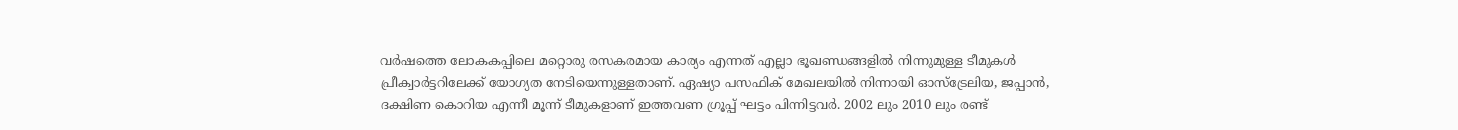വർഷത്തെ ലോകകപ്പിലെ മറ്റൊരു രസകരമായ കാര്യം എന്നത് എല്ലാ ഭൂഖണ്ഡങ്ങളിൽ നിന്നുമുള്ള ടീമുകൾ പ്രീക്വാർട്ടറിലേക്ക് യോഗ്യത നേടിയെന്നുള്ളതാണ്. ഏഷ്യാ പസഫിക് മേഖലയിൽ നിന്നായി ഓസ്‌ട്രേലിയ, ജപ്പാൻ, ദക്ഷിണ കൊറിയ എന്നീ മൂന്ന് ടീമുകളാണ് ഇത്തവണ ഗ്രൂപ്പ് ഘട്ടം പിന്നിട്ടവർ. 2002 ലും 2010 ലും രണ്ട്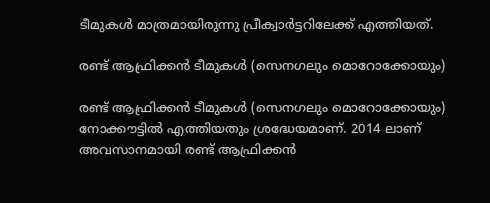ടീമുകൾ മാത്രമായിരുന്നു പ്രീക്വാർട്ടറിലേക്ക് എത്തിയത്.

രണ്ട് ആഫ്രിക്കൻ ടീമുകൾ (സെനഗലും മൊറോക്കോയും)

രണ്ട് ആഫ്രിക്കൻ ടീമുകൾ (സെനഗലും മൊറോക്കോയും) നോക്കൗട്ടിൽ എത്തിയതും ശ്രദ്ധേയമാണ്. 2014 ലാണ് അവസാനമായി രണ്ട് ആഫ്രിക്കന്‍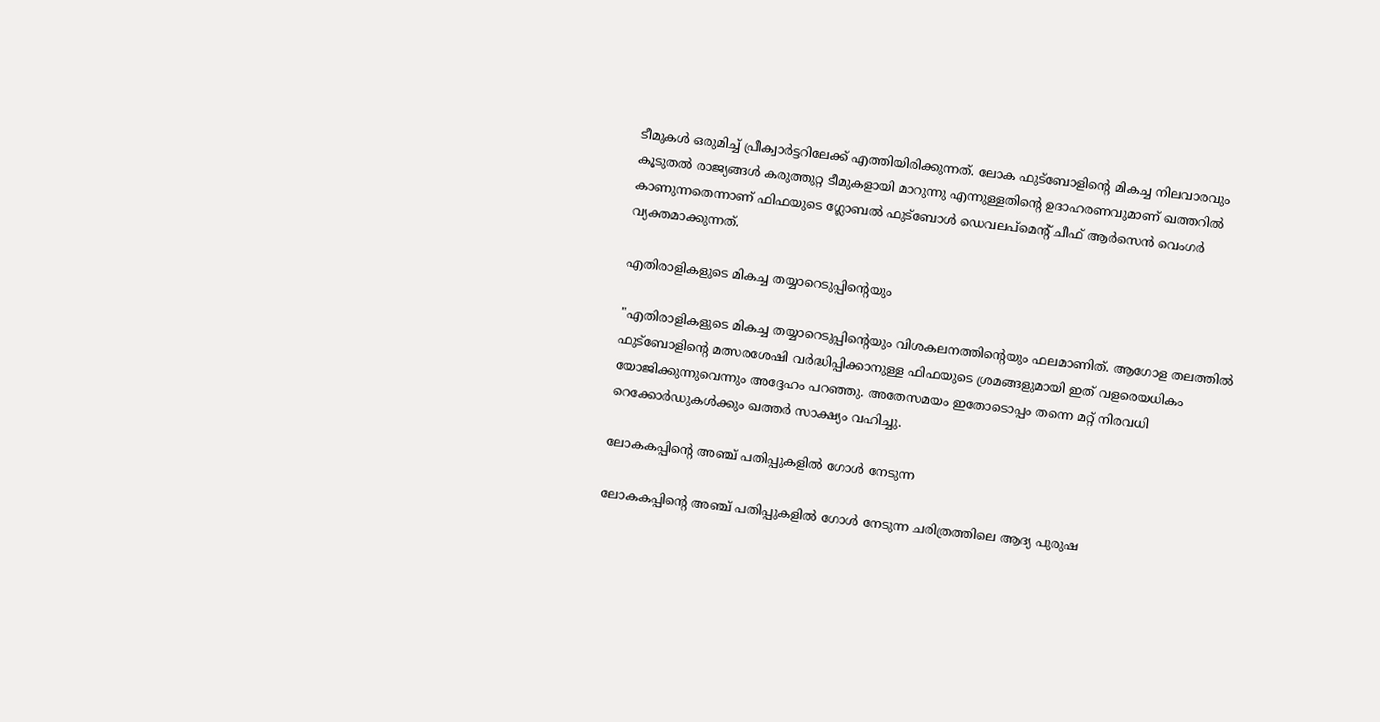ടീമുകള്‍ ഒരുമിച്ച് പ്രീക്വാർട്ടറിലേക്ക് എത്തിയിരിക്കുന്നത്. ലോക ഫുട്ബോളിന്റെ മികച്ച നിലവാരവും കൂടുതല്‍ രാജ്യങ്ങള്‍ കരുത്തുറ്റ ടീമുകളായി മാറുന്നു എന്നുള്ളതിന്റെ ഉദാഹരണവുമാണ് ഖത്തറില്‍ കാണുന്നതെന്നാണ് ഫിഫയുടെ ഗ്ലോബൽ ഫുട്ബോൾ ഡെവലപ്‌മെന്റ് ചീഫ് ആർസെൻ വെംഗർ വ്യക്തമാക്കുന്നത്.

എതിരാളികളുടെ മികച്ച തയ്യാറെടുപ്പിന്റെയും

"എതിരാളികളുടെ മികച്ച തയ്യാറെടുപ്പിന്റെയും വിശകലനത്തിന്റെയും ഫലമാണിത്. ആഗോള തലത്തിൽ ഫുട്‌ബോളിന്റെ മത്സരശേഷി വർദ്ധിപ്പിക്കാനുള്ള ഫിഫയുടെ ശ്രമങ്ങളുമായി ഇത് വളരെയധികം യോജിക്കുന്നുവെന്നും അദ്ദേഹം പറഞ്ഞു. അതേസമയം ഇതോടൊപ്പം തന്നെ മറ്റ് നിരവധി റെക്കോർഡുകള്‍ക്കും ഖത്തർ സാക്ഷ്യം വഹിച്ചു.

ലോകകപ്പിന്റെ അഞ്ച് പതിപ്പുകളിൽ ഗോൾ നേടുന്ന

ലോകകപ്പിന്റെ അഞ്ച് പതിപ്പുകളിൽ ഗോൾ നേടുന്ന ചരിത്രത്തിലെ ആദ്യ പുരുഷ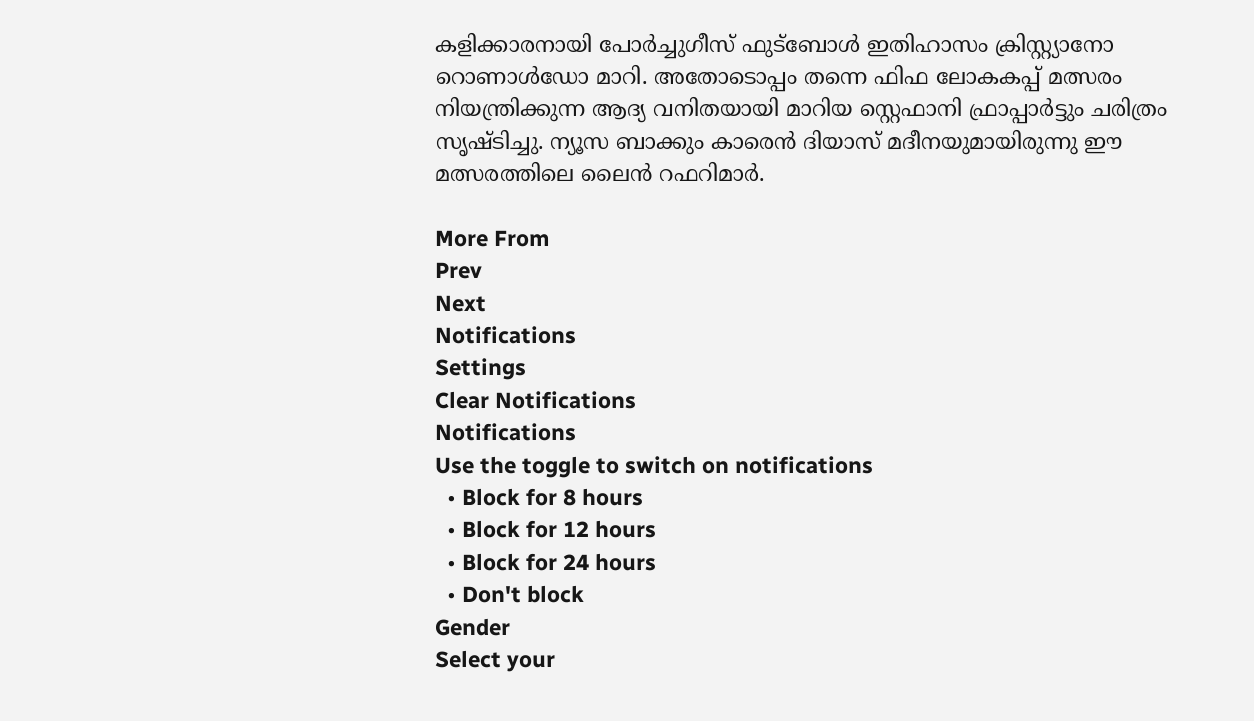കളിക്കാരനായി പോർച്ചുഗീസ് ഫുട്ബോൾ ഇതിഹാസം ക്രിസ്റ്റ്യാനോ റൊണാൾഡോ മാറി. അതോടൊപ്പം തന്നെ ഫിഫ ലോകകപ്പ് മത്സരം നിയന്ത്രിക്കുന്ന ആദ്യ വനിതയായി മാറിയ സ്റ്റെഫാനി ഫ്രാപ്പാർട്ടും ചരിത്രം സൃഷ്ടിച്ചു. ന്യൂസ ബാക്കും കാരെൻ ദിയാസ് മദീനയുമായിരുന്നു ഈ മത്സരത്തിലെ ലൈന്‍ റഫറിമാർ.

More From
Prev
Next
Notifications
Settings
Clear Notifications
Notifications
Use the toggle to switch on notifications
  • Block for 8 hours
  • Block for 12 hours
  • Block for 24 hours
  • Don't block
Gender
Select your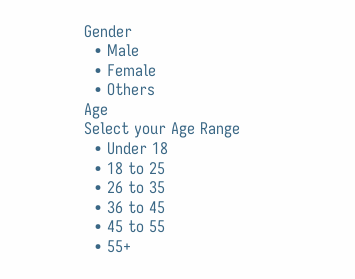Gender
  • Male
  • Female
  • Others
Age
Select your Age Range
  • Under 18
  • 18 to 25
  • 26 to 35
  • 36 to 45
  • 45 to 55
  • 55+